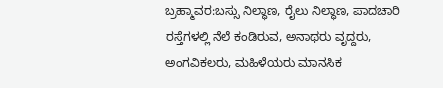ಬ್ರಹ್ಮಾವರ:ಬಸ್ಸು ನಿಲ್ಧಾಣ, ರೈಲು ನಿಲ್ಧಾಣ, ಪಾದಚಾರಿ ರಸ್ತೆಗಳಲ್ಲಿ ನೆಲೆ ಕಂಡಿರುವ, ಅನಾಥರು ವೃದ್ದರು, ಅಂಗವಿಕಲರು, ಮಹಿಳೆಯರು ಮಾನಸಿಕ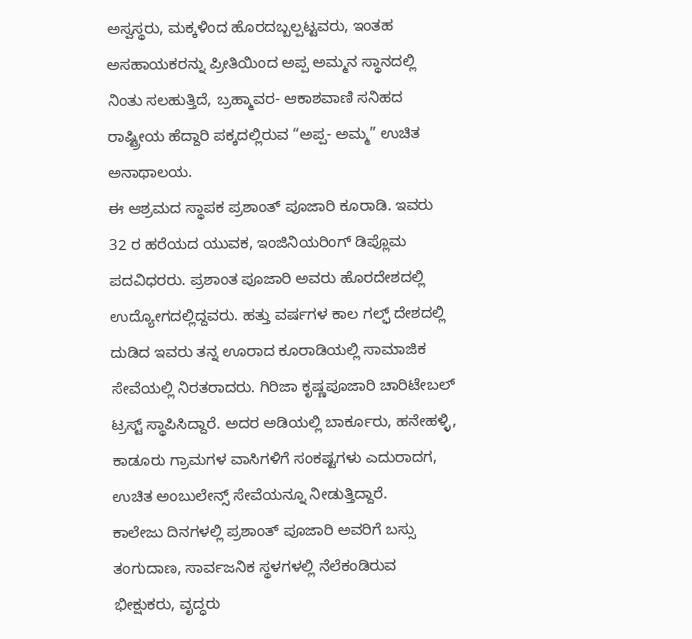ಅಸ್ವಸ್ಥರು, ಮಕ್ಕಳಿಂದ ಹೊರದಬ್ಬಲ್ಪಟ್ಟವರು, ಇಂತಹ ಅಸಹಾಯಕರನ್ನು ಪ್ರೀತಿಯಿಂದ ಅಪ್ಪ ಅಮ್ಮನ ಸ್ಥಾನದಲ್ಲಿ ನಿಂತು ಸಲಹುತ್ತಿದೆ, ಬ್ರಹ್ಮಾವರ- ಆಕಾಶವಾಣಿ ಸನಿಹದ ರಾಷ್ಟ್ರೀಯ ಹೆದ್ದಾರಿ ಪಕ್ಕದಲ್ಲಿರುವ “ಅಪ್ಪ- ಅಮ್ಮ” ಉಚಿತ ಅನಾಥಾಲಯ.
ಈ ಆಶ್ರಮದ ಸ್ಥಾಪಕ ಪ್ರಶಾಂತ್ ಪೂಜಾರಿ ಕೂರಾಡಿ. ಇವರು 32 ರ ಹರೆಯದ ಯುವಕ, ಇಂಜಿನಿಯರಿಂಗ್ ಡಿಪ್ಲೊಮ ಪದವಿಧರರು. ಪ್ರಶಾಂತ ಪೂಜಾರಿ ಅವರು ಹೊರದೇಶದಲ್ಲಿ ಉದ್ಯೋಗದಲ್ಲಿದ್ದವರು. ಹತ್ತು ವರ್ಷಗಳ ಕಾಲ ಗಲ್ಫ್ ದೇಶದಲ್ಲಿ ದುಡಿದ ಇವರು ತನ್ನ ಊರಾದ ಕೂರಾಡಿಯಲ್ಲಿ ಸಾಮಾಜಿಕ ಸೇವೆಯಲ್ಲಿ ನಿರತರಾದರು. ಗಿರಿಜಾ ಕೃಷ್ಣಪೂಜಾರಿ ಚಾರಿಟೇಬಲ್ ಟ್ರಸ್ಟ್ ಸ್ಥಾಪಿಸಿದ್ದಾರೆ. ಅದರ ಅಡಿಯಲ್ಲಿ ಬಾರ್ಕೂರು, ಹನೇಹಳ್ಳಿ, ಕಾಡೂರು ಗ್ರಾಮಗಳ ವಾಸಿಗಳಿಗೆ ಸಂಕಷ್ಟಗಳು ಎದುರಾದಗ, ಉಚಿತ ಅಂಬುಲೇನ್ಸ್ ಸೇವೆಯನ್ನೂ ನೀಡುತ್ತಿದ್ದಾರೆ.
ಕಾಲೇಜು ದಿನಗಳಲ್ಲಿ ಪ್ರಶಾಂತ್ ಪೂಜಾರಿ ಅವರಿಗೆ ಬಸ್ಸು ತಂಗುದಾಣ, ಸಾರ್ವಜನಿಕ ಸ್ಥಳಗಳಲ್ಲಿ ನೆಲೆಕಂಡಿರುವ ಭೀಕ್ಷುಕರು, ವೃದ್ಧರು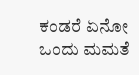ಕಂಡರೆ ಏನೋ ಒಂದು ಮಮತೆ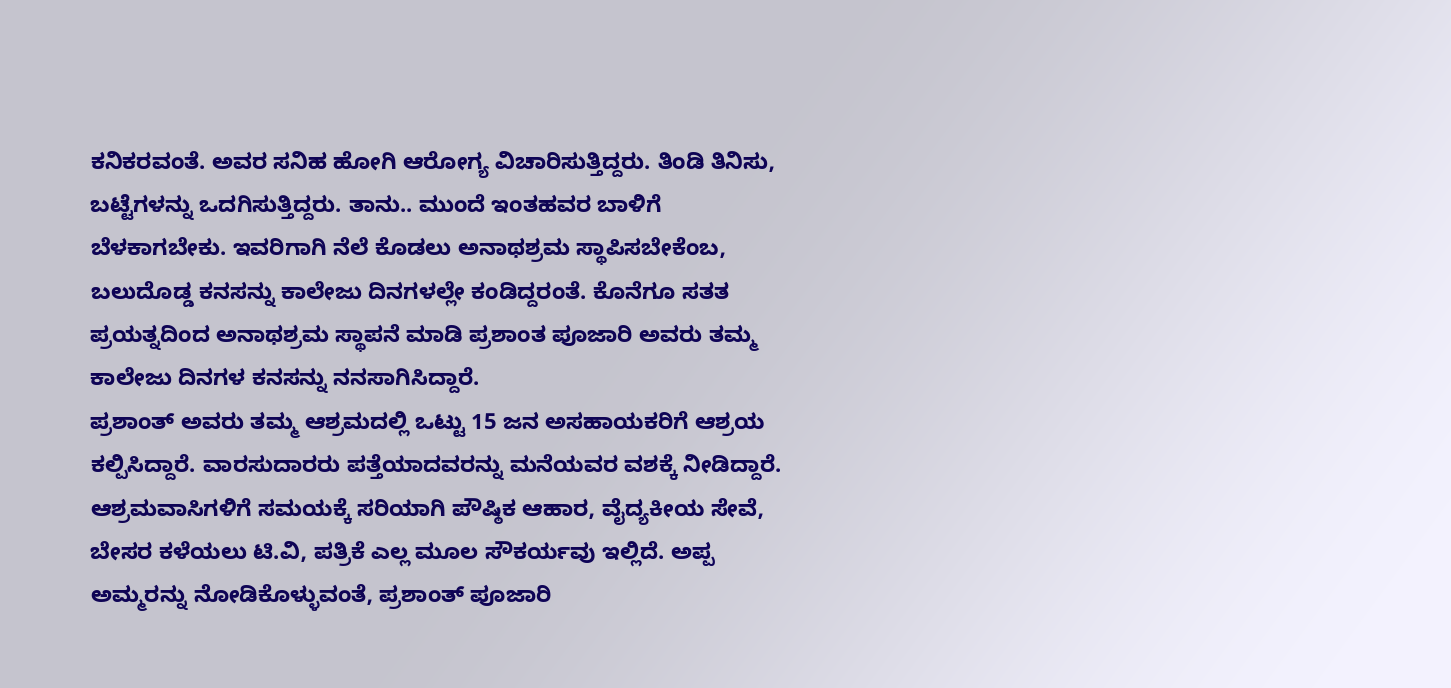ಕನಿಕರವಂತೆ. ಅವರ ಸನಿಹ ಹೋಗಿ ಆರೋಗ್ಯ ವಿಚಾರಿಸುತ್ತಿದ್ದರು. ತಿಂಡಿ ತಿನಿಸು, ಬಟ್ಟೆಗಳನ್ನು ಒದಗಿಸುತ್ತಿದ್ದರು. ತಾನು.. ಮುಂದೆ ಇಂತಹವರ ಬಾಳಿಗೆ ಬೆಳಕಾಗಬೇಕು. ಇವರಿಗಾಗಿ ನೆಲೆ ಕೊಡಲು ಅನಾಥಶ್ರಮ ಸ್ಥಾಪಿಸಬೇಕೆಂಬ, ಬಲುದೊಡ್ಡ ಕನಸನ್ನು ಕಾಲೇಜು ದಿನಗಳಲ್ಲೇ ಕಂಡಿದ್ದರಂತೆ. ಕೊನೆಗೂ ಸತತ ಪ್ರಯತ್ನದಿಂದ ಅನಾಥಶ್ರಮ ಸ್ಥಾಪನೆ ಮಾಡಿ ಪ್ರಶಾಂತ ಪೂಜಾರಿ ಅವರು ತಮ್ಮ ಕಾಲೇಜು ದಿನಗಳ ಕನಸನ್ನು ನನಸಾಗಿಸಿದ್ದಾರೆ.
ಪ್ರಶಾಂತ್ ಅವರು ತಮ್ಮ ಆಶ್ರಮದಲ್ಲಿ ಒಟ್ಟು 15 ಜನ ಅಸಹಾಯಕರಿಗೆ ಆಶ್ರಯ ಕಲ್ಪಿಸಿದ್ದಾರೆ. ವಾರಸುದಾರರು ಪತ್ತೆಯಾದವರನ್ನು ಮನೆಯವರ ವಶಕ್ಕೆ ನೀಡಿದ್ದಾರೆ. ಆಶ್ರಮವಾಸಿಗಳಿಗೆ ಸಮಯಕ್ಕೆ ಸರಿಯಾಗಿ ಪೌಷ್ಠಿಕ ಆಹಾರ, ವೈದ್ಯಕೀಯ ಸೇವೆ, ಬೇಸರ ಕಳೆಯಲು ಟಿ.ವಿ, ಪತ್ರಿಕೆ ಎಲ್ಲ ಮೂಲ ಸೌಕರ್ಯವು ಇಲ್ಲಿದೆ. ಅಪ್ಪ ಅಮ್ಮರನ್ನು ನೋಡಿಕೊಳ್ಳುವಂತೆ, ಪ್ರಶಾಂತ್ ಪೂಜಾರಿ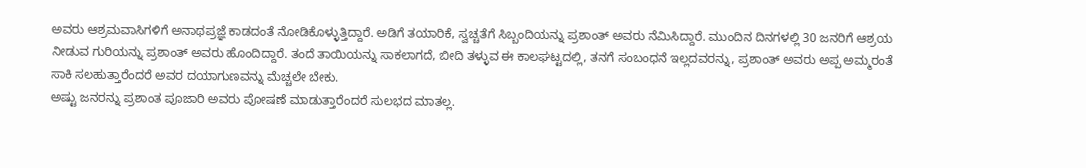ಅವರು ಆಶ್ರಮವಾಸಿಗಳಿಗೆ ಅನಾಥಪ್ರಜ್ಞೆ ಕಾಡದಂತೆ ನೋಡಿಕೊಳ್ಳುತ್ತಿದ್ದಾರೆ. ಅಡಿಗೆ ತಯಾರಿಕೆ, ಸ್ವಚ್ಚತೆಗೆ ಸಿಬ್ಬಂದಿಯನ್ನು ಪ್ರಶಾಂತ್ ಅವರು ನೆಮಿಸಿದ್ದಾರೆ. ಮುಂದಿನ ದಿನಗಳಲ್ಲಿ 30 ಜನರಿಗೆ ಆಶ್ರಯ ನೀಡುವ ಗುರಿಯನ್ನು ಪ್ರಶಾಂತ್ ಅವರು ಹೊಂದಿದ್ದಾರೆ. ತಂದೆ ತಾಯಿಯನ್ನು ಸಾಕಲಾಗದೆ, ಬೀದಿ ತಳ್ಳುವ ಈ ಕಾಲಘಟ್ಟದಲ್ಲಿ, ತನಗೆ ಸಂಬಂಧನೆ ಇಲ್ಲದವರನ್ನು, ಪ್ರಶಾಂತ್ ಅವರು ಅಪ್ಪ ಅಮ್ಮರಂತೆ ಸಾಕಿ ಸಲಹುತ್ತಾರೆಂದರೆ ಅವರ ದಯಾಗುಣವನ್ನು ಮೆಚ್ಚಲೇ ಬೇಕು.
ಅಷ್ಟು ಜನರನ್ನು ಪ್ರಶಾಂತ ಪೂಜಾರಿ ಅವರು ಪೋಷಣೆ ಮಾಡುತ್ತಾರೆಂದರೆ ಸುಲಭದ ಮಾತಲ್ಲ.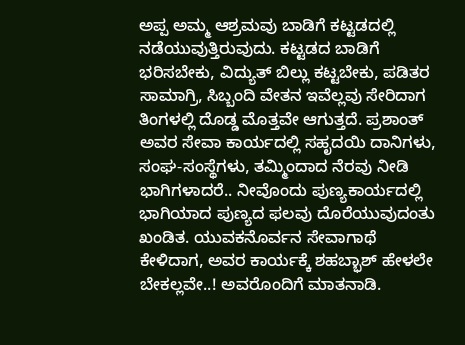ಅಪ್ಪ ಅಮ್ಮ ಆಶ್ರಮವು ಬಾಡಿಗೆ ಕಟ್ಟಡದಲ್ಲಿ ನಡೆಯುವುತ್ತಿರುವುದು. ಕಟ್ಟಡದ ಬಾಡಿಗೆ ಭರಿಸಬೇಕು, ವಿದ್ಯುತ್ ಬಿಲ್ಲು ಕಟ್ಟಬೇಕು, ಪಡಿತರ ಸಾಮಾಗ್ರಿ, ಸಿಬ್ಬಂದಿ ವೇತನ ಇವೆಲ್ಲವು ಸೇರಿದಾಗ ತಿಂಗಳಲ್ಲಿ ದೊಡ್ಡ ಮೊತ್ತವೇ ಆಗುತ್ತದೆ. ಪ್ರಶಾಂತ್ ಅವರ ಸೇವಾ ಕಾರ್ಯದಲ್ಲಿ ಸಹೃದಯಿ ದಾನಿಗಳು, ಸಂಘ-ಸಂಸ್ಥೆಗಳು, ತಮ್ಮಿಂದಾದ ನೆರವು ನೀಡಿ ಭಾಗಿಗಳಾದರೆ.. ನೀವೊಂದು ಪುಣ್ಯಕಾರ್ಯದಲ್ಲಿ ಭಾಗಿಯಾದ ಪುಣ್ಯದ ಫಲವು ದೊರೆಯುವುದಂತು ಖಂಡಿತ. ಯುವಕನೊರ್ವನ ಸೇವಾಗಾಥೆ ಕೇಳಿದಾಗ, ಅವರ ಕಾರ್ಯಕ್ಕೆ ಶಹಬ್ಭಾಶ್ ಹೇಳಲೇ ಬೇಕಲ್ಲವೇ..! ಅವರೊಂದಿಗೆ ಮಾತನಾಡಿ.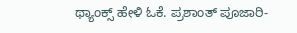ಥ್ಯಾಂಕ್ಸ್ ಹೇಳಿ ಓಕೆ. ಪ್ರಶಾಂತ್ ಪೂಜಾರಿ-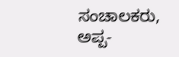ಸಂಚಾಲಕರು, ಅಪ್ಪ-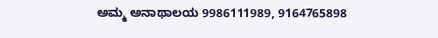ಅಮ್ಮ ಅನಾಥಾಲಯ 9986111989, 9164765898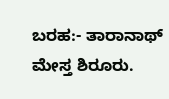ಬರಹ:- ತಾರಾನಾಥ್ ಮೇಸ್ತ ಶಿರೂರು.